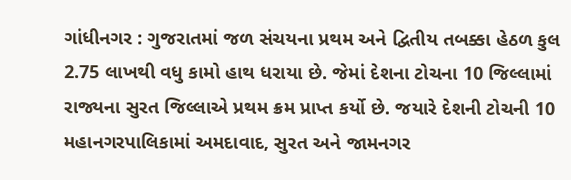ગાંધીનગર : ગુજરાતમાં જળ સંચયના પ્રથમ અને દ્વિતીય તબક્કા હેઠળ કુલ 2.75 લાખથી વધુ કામો હાથ ધરાયા છે. જેમાં દેશના ટોચના 10 જિલ્લામાં રાજ્યના સુરત જિલ્લાએ પ્રથમ ક્રમ પ્રાપ્ત કર્યો છે. જયારે દેશની ટોચની 10 મહાનગરપાલિકામાં અમદાવાદ, સુરત અને જામનગર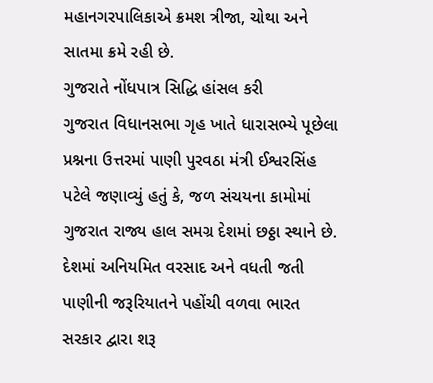મહાનગરપાલિકાએ ક્રમશ ત્રીજા, ચોથા અને સાતમા ક્રમે રહી છે.
ગુજરાતે નોંધપાત્ર સિદ્ધિ હાંસલ કરી
ગુજરાત વિધાનસભા ગૃહ ખાતે ધારાસભ્યે પૂછેલા પ્રશ્નના ઉત્તરમાં પાણી પુરવઠા મંત્રી ઈશ્વરસિંહ પટેલે જણાવ્યું હતું કે, જળ સંચયના કામોમાં ગુજરાત રાજ્ય હાલ સમગ્ર દેશમાં છઠ્ઠા સ્થાને છે. દેશમાં અનિયમિત વરસાદ અને વધતી જતી પાણીની જરૂરિયાતને પહોંચી વળવા ભારત સરકાર દ્વારા શરૂ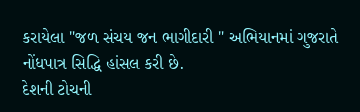કરાયેલા "જળ સંચય જન ભાગીદારી " અભિયાનમાં ગુજરાતે નોંધપાત્ર સિદ્ધિ હાંસલ કરી છે.
દેશની ટોચની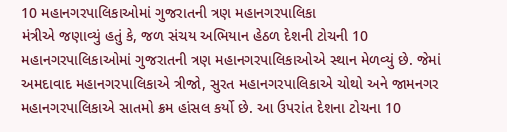10 મહાનગરપાલિકાઓમાં ગુજરાતની ત્રણ મહાનગરપાલિકા
મંત્રીએ જણાવ્યું હતું કે, જળ સંચય અભિયાન હેઠળ દેશની ટોચની 10 મહાનગરપાલિકાઓમાં ગુજરાતની ત્રણ મહાનગરપાલિકાઓએ સ્થાન મેળવ્યું છે. જેમાં અમદાવાદ મહાનગરપાલિકાએ ત્રીજો, સુરત મહાનગરપાલિકાએ ચોથો અને જામનગર મહાનગરપાલિકાએ સાતમો ક્રમ હાંસલ કર્યો છે. આ ઉપરાંત દેશના ટોચના 10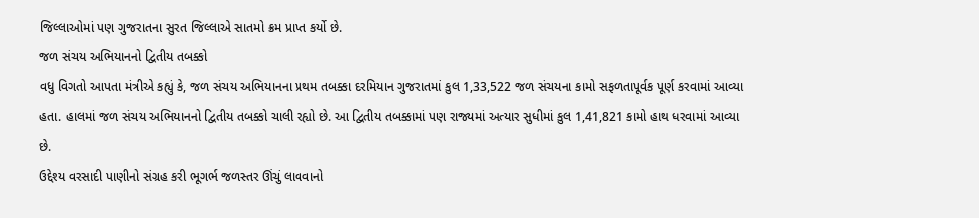જિલ્લાઓમાં પણ ગુજરાતના સુરત જિલ્લાએ સાતમો ક્રમ પ્રાપ્ત કર્યો છે.
જળ સંચય અભિયાનનો દ્વિતીય તબક્કો
વધુ વિગતો આપતા મંત્રીએ કહ્યું કે, જળ સંચય અભિયાનના પ્રથમ તબક્કા દરમિયાન ગુજરાતમાં કુલ 1,33,522 જળ સંચયના કામો સફળતાપૂર્વક પૂર્ણ કરવામાં આવ્યા હતા. હાલમાં જળ સંચય અભિયાનનો દ્વિતીય તબક્કો ચાલી રહ્યો છે. આ દ્વિતીય તબક્કામાં પણ રાજ્યમાં અત્યાર સુધીમાં કુલ 1,41,821 કામો હાથ ધરવામાં આવ્યા છે.
ઉદ્દેશ્ય વરસાદી પાણીનો સંગ્રહ કરી ભૂગર્ભ જળસ્તર ઊંચું લાવવાનો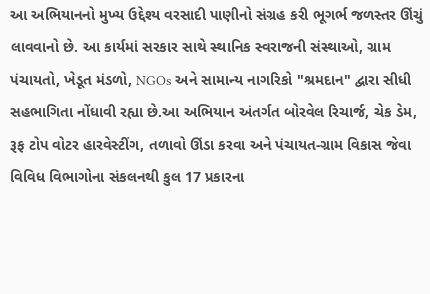આ અભિયાનનો મુખ્ય ઉદ્દેશ્ય વરસાદી પાણીનો સંગ્રહ કરી ભૂગર્ભ જળસ્તર ઊંચું લાવવાનો છે. આ કાર્યમાં સરકાર સાથે સ્થાનિક સ્વરાજની સંસ્થાઓ, ગ્રામ પંચાયતો, ખેડૂત મંડળો, NGOs અને સામાન્ય નાગરિકો "શ્રમદાન" દ્વારા સીધી સહભાગિતા નોંધાવી રહ્યા છે.આ અભિયાન અંતર્ગત બોરવેલ રિચાર્જ, ચેક ડેમ, રૂફ ટોપ વોટર હારવેસ્ટીંગ, તળાવો ઊંડા કરવા અને પંચાયત-ગ્રામ વિકાસ જેવા વિવિધ વિભાગોના સંકલનથી કુલ 17 પ્રકારના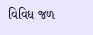વિવિધ જળ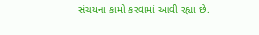સંચયના કામો કરવામાં આવી રહ્યા છે.